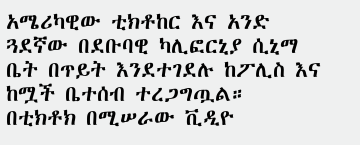አሜሪካዊው ቲክቶከር እና አንድ ጓደኛው በደቡባዊ ካሊፎርኒያ ሲኒማ ቤት በጥይት እንደተገደሉ ከፖሊስ እና ከሟች ቤተሰብ ተረጋግጧል።
በቲክቶክ በሚሠራው ቪዲዮ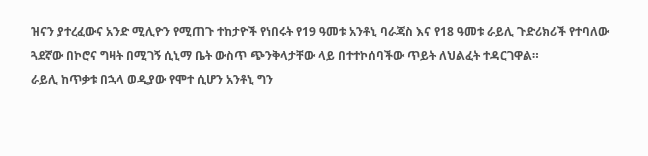ዝናን ያተረፈውና አንድ ሚሊዮን የሚጠጉ ተከታዮች የነበሩት የ19 ዓመቱ አንቶኒ ባራጃስ እና የ18 ዓመቱ ራይሊ ጉድሪክሪች የተባለው ጓደኛው በኮሮና ግዛት በሚገኝ ሲኒማ ቤት ውስጥ ጭንቅላታቸው ላይ በተተኮሰባችው ጥይት ለህልፈት ተዳርገዋል።
ራይሊ ከጥቃቱ በኋላ ወዲያው የሞተ ሲሆን አንቶኒ ግን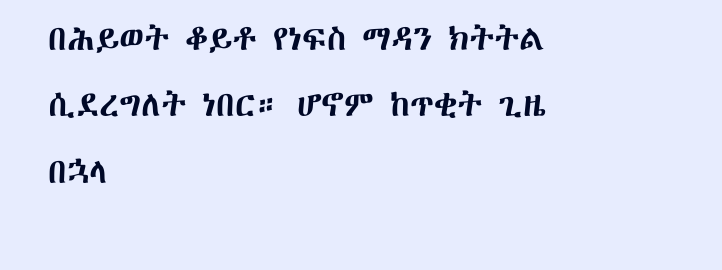በሕይወት ቆይቶ የነፍስ ማዳን ክትትል ሲደረግለት ነበር። ሆኖም ከጥቂት ጊዜ በኋላ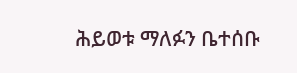ሕይወቱ ማለፉን ቤተሰቡ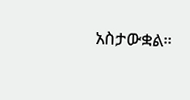አስታውቋል።